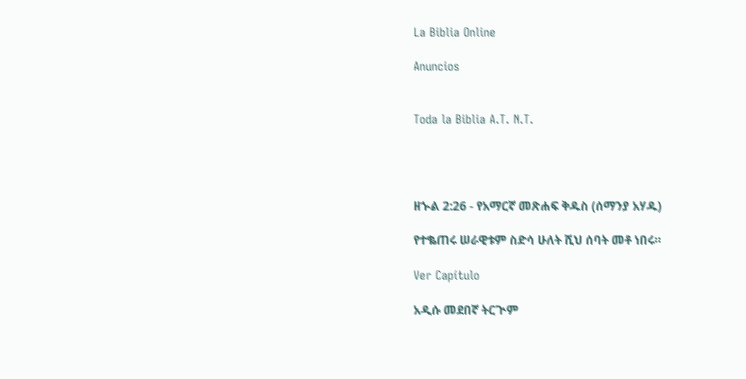La Biblia Online

Anuncios


Toda la Biblia A.T. N.T.




ዘኍል 2:26 - የአማርኛ መጽሐፍ ቅዱስ (ሰማንያ አሃዱ)

የተቈጠሩ ሠራዊቱም ስድሳ ሁለት ሺህ ሰባት መቶ ነበሩ።

Ver Capítulo

አዲሱ መደበኛ ትርጒም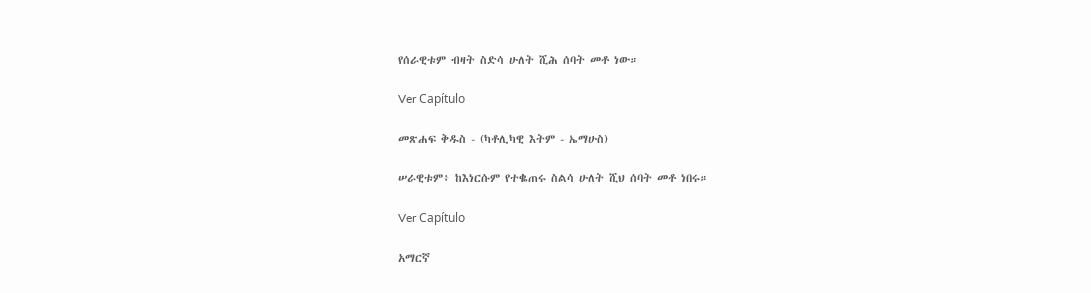የሰራዊቱም ብዛት ስድሳ ሁለት ሺሕ ሰባት መቶ ነው።

Ver Capítulo

መጽሐፍ ቅዱስ - (ካቶሊካዊ እትም - ኤማሁስ)

ሠራዊቱም፥ ከእነርሱም የተቈጠሩ ስልሳ ሁለት ሺህ ሰባት መቶ ነበሩ።

Ver Capítulo

አማርኛ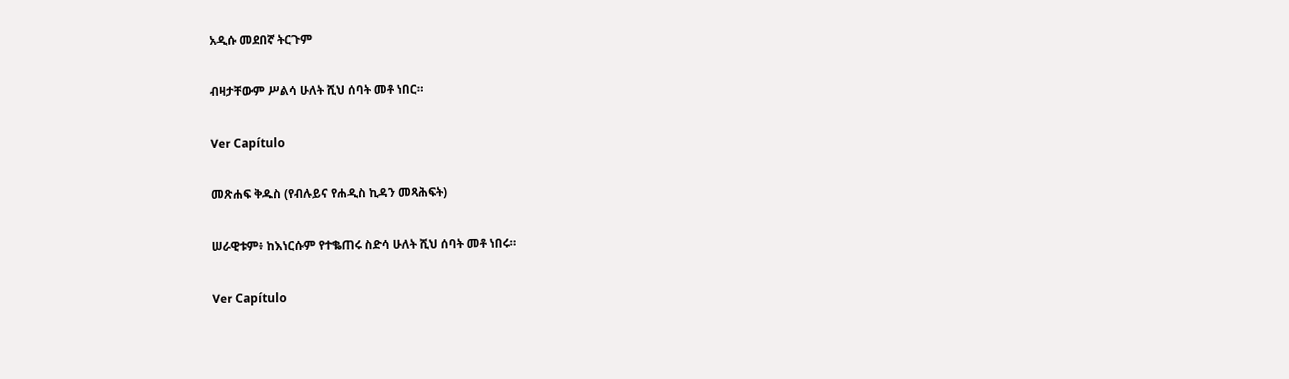አዲሱ መደበኛ ትርጉም

ብዛታቸውም ሥልሳ ሁለት ሺህ ሰባት መቶ ነበር።

Ver Capítulo

መጽሐፍ ቅዱስ (የብሉይና የሐዲስ ኪዳን መጻሕፍት)

ሠራዊቱም፥ ከእነርሱም የተቈጠሩ ስድሳ ሁለት ሺህ ሰባት መቶ ነበሩ።

Ver Capítulo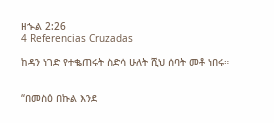ዘኍል 2:26
4 Referencias Cruzadas

ከዳን ነገድ የተቈጠሩት ስድሳ ሁለት ሺህ ሰባት መቶ ነበሩ።


“በመስዕ በኩል እንደ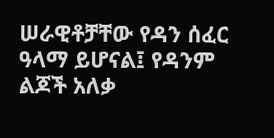ሠራዊቶቻቸው የዳን ሰፈር ዓላማ ይሆናል፤ የዳንም ልጆች አለቃ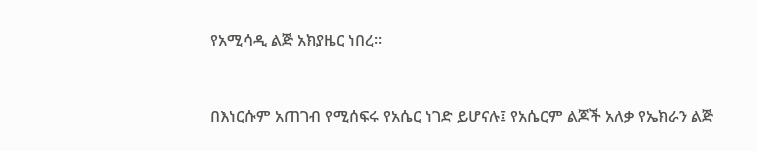የአሚሳዲ ልጅ አክያዜር ነበረ።


በእነርሱም አጠገብ የሚሰፍሩ የአሴር ነገድ ይሆናሉ፤ የአሴርም ልጆች አለቃ የኤክራን ልጅ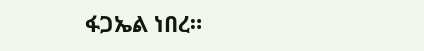ፋጋኤል ነበረ።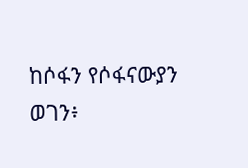ከሶፋን የሶፋናውያን ወገን፥